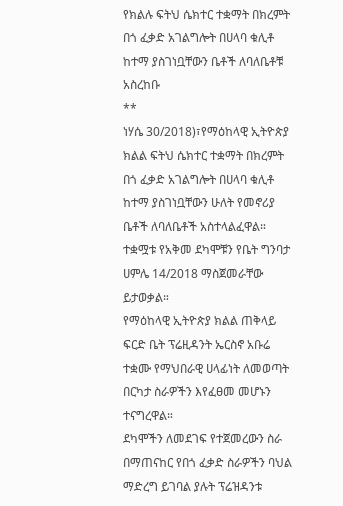የክልሉ ፍትህ ሴክተር ተቋማት በክረምት በጎ ፈቃድ አገልግሎት በሀላባ ቁሊቶ ከተማ ያስገነቧቸውን ቤቶች ለባለቤቶቹ አስረከቡ
**
ነሃሴ 30/2018)፣የማዕከላዊ ኢትዮጵያ ክልል ፍትህ ሴክተር ተቋማት በክረምት በጎ ፈቃድ አገልግሎት በሀላባ ቁሊቶ ከተማ ያስገነቧቸውን ሁለት የመኖሪያ ቤቶች ለባለቤቶች አስተላልፈዋል።
ተቋሟቱ የአቅመ ደካሞቹን የቤት ግንባታ ሀምሌ 14/2018 ማስጀመራቸው ይታወቃል።
የማዕከላዊ ኢትዮጵያ ክልል ጠቅላይ ፍርድ ቤት ፕሬዚዳንት ኤርስኖ አቡሬ ተቋሙ የማህበራዊ ሀላፊነት ለመወጣት በርካታ ስራዎችን እየፈፀመ መሆኑን ተናግረዋል።
ደካሞችን ለመደገፍ የተጀመረውን ስራ በማጠናከር የበጎ ፈቃድ ስራዎችን ባህል ማድረግ ይገባል ያሉት ፕሬዝዳንቱ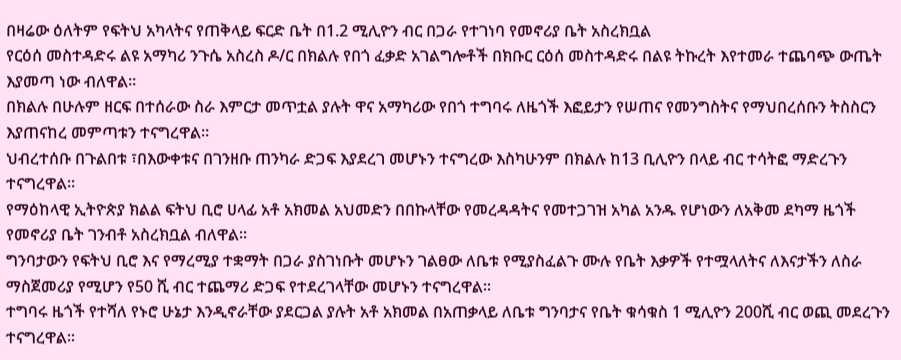በዛሬው ዕለትም የፍትህ አካላትና የጠቅላይ ፍርድ ቤት በ1.2 ሚሊዮን ብር በጋራ የተገነባ የመኖሪያ ቤት አስረክቧል
የርዕሰ መስተዳድሩ ልዩ አማካሪ ንጉሴ አስረስ ዶ/ር በክልሉ የበጎ ፈቃድ አገልግሎቶች በክቡር ርዕሰ መስተዳድሩ በልዩ ትኩረት እየተመራ ተጨባጭ ውጤት እያመጣ ነው ብለዋል።
በክልሉ በሁሉም ዘርፍ በተሰራው ስራ እምርታ መጥቷል ያሉት ዋና አማካሪው የበጎ ተግባሩ ለዜጎች እፎይታን የሠጠና የመንግስትና የማህበረሰቡን ትስስርን እያጠናከረ መምጣቱን ተናግረዋል።
ህብረተሰቡ በጉልበቱ ፣በእውቀቱና በገንዘቡ ጠንካራ ድጋፍ እያደረገ መሆኑን ተናግረው እስካሁንም በክልሉ ከ13 ቢሊዮን በላይ ብር ተሳትፎ ማድረጉን ተናግረዋል።
የማዕከላዊ ኢትዮጵያ ክልል ፍትህ ቢሮ ሀላፊ አቶ አክመል አህመድን በበኩላቸው የመረዳዳትና የመተጋገዝ አካል አንዱ የሆነውን ለአቅመ ደካማ ዜጎች የመኖሪያ ቤት ገንብቶ አስረክቧል ብለዋል።
ግንባታውን የፍትህ ቢሮ እና የማረሚያ ተቋማት በጋራ ያስገነቡት መሆኑን ገልፀው ለቤቱ የሚያስፈልጉ ሙሉ የቤት እቃዎች የተሟላለትና ለእናታችን ለስራ ማስጀመሪያ የሚሆን የ50 ሺ ብር ተጨማሪ ድጋፍ የተደረገላቸው መሆኑን ተናግረዋል።
ተግባሩ ዜጎች የተሻለ የኑሮ ሁኔታ እንዲኖራቸው ያደርጋል ያሉት አቶ አክመል በአጠቃላይ ለቤቱ ግንባታና የቤት ቁሳቁስ 1 ሚሊዮን 200ሺ ብር ወጪ መደረጉን ተናግረዋል።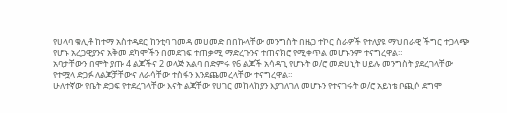የሀላባ ቁሊቶ ከተማ አስተዳደር ከንቲባ ገመዳ መሀመድ በበኩላቸው መንግስት በዜጋ ተኮር ስራዎች የተለያዩ ማህበራዊ ችግር ተጋላጭ የሆኑ አረጋዊያንና አቅመ ደካሞችን በመደገፍ ተጠቃሚ ማድረጉንና ተጠናክሮ የሚቀጥል መሆኑንም ተናግረዋል።
አባታቸውን በሞት ያጡ 4 ልጆችና 2 ወላጅ አልባ በድምሩ የ6 ልጆች አሳዳጊ የሆኑት ወ/ሮ መድሀኒት ሀይሉ መንግስት ያደረገላቸው የተሟላ ድጋፉ ለልጆቻቸውና ለራሳቸው ተስፋን እንደጨመረላቸው ተናግረዋል።
ሁለተኛው የቤት ድጋፍ የተደረገላቸው እናት ልጃቸው የሀገር መከላከያን እያገለገለ መሆኑን የተናገሩት ወ/ሮ አይነቴ ቦጪሶ ደግሞ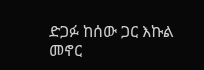ድጋፉ ከሰው ጋር እኩል መኖር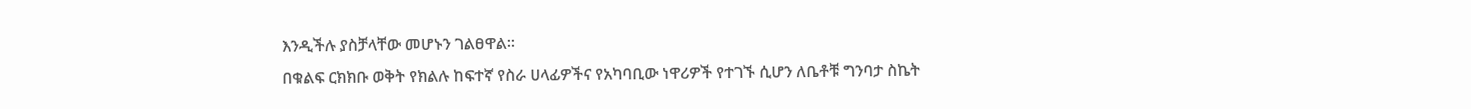እንዲችሉ ያስቻላቸው መሆኑን ገልፀዋል።
በቁልፍ ርክክቡ ወቅት የክልሉ ከፍተኛ የስራ ሀላፊዎችና የአካባቢው ነዋሪዎች የተገኙ ሲሆን ለቤቶቹ ግንባታ ስኬት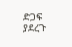ድጋፍ ያደረጉ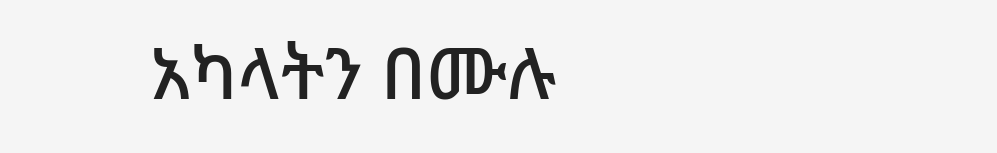አካላትን በሙሉ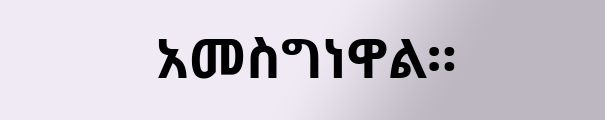አመስግነዋል።